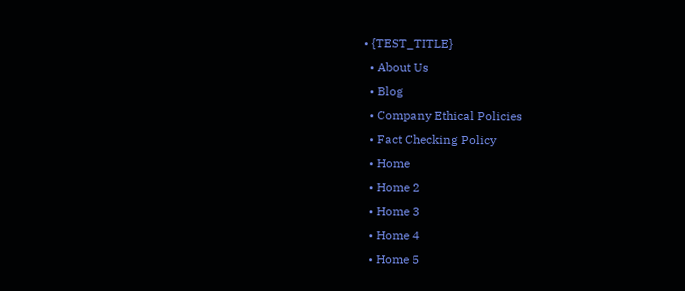• {TEST_TITLE}
  • About Us
  • Blog
  • Company Ethical Policies
  • Fact Checking Policy
  • Home
  • Home 2
  • Home 3
  • Home 4
  • Home 5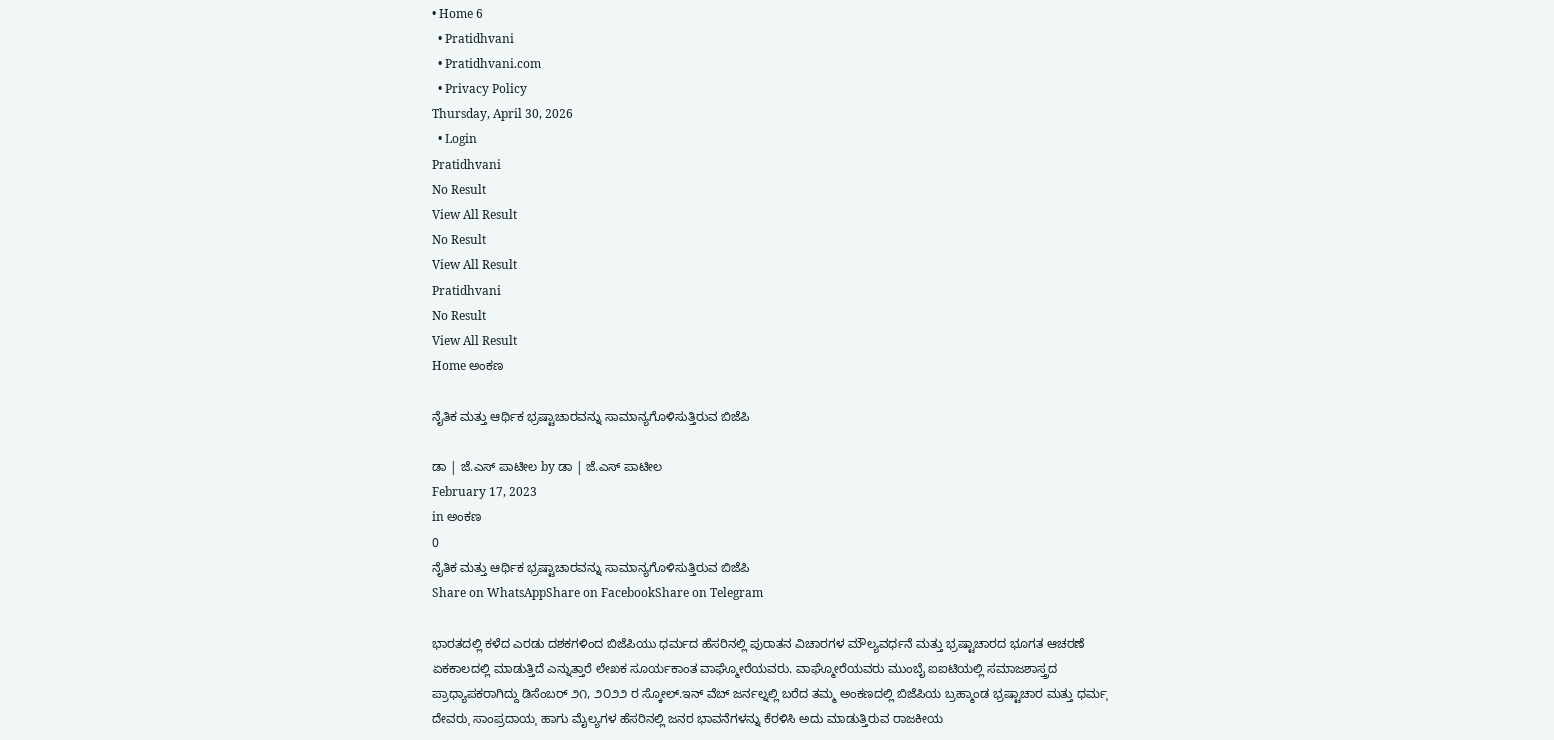• Home 6
  • Pratidhvani
  • Pratidhvani.com
  • Privacy Policy
Thursday, April 30, 2026
  • Login
Pratidhvani
No Result
View All Result
No Result
View All Result
Pratidhvani
No Result
View All Result
Home ಅಂಕಣ

ನೈತಿಕ ಮತ್ತು ಆರ್ಥಿಕ ಭ್ರಷ್ಟಾಚಾರವನ್ನು ಸಾಮಾನ್ಯಗೊಳಿಸುತ್ತಿರುವ ಬಿಜೆಪಿ

ಡಾ | ಜೆ.ಎಸ್ ಪಾಟೀಲ by ಡಾ | ಜೆ.ಎಸ್ ಪಾಟೀಲ
February 17, 2023
in ಅಂಕಣ
0
ನೈತಿಕ ಮತ್ತು ಆರ್ಥಿಕ ಭ್ರಷ್ಟಾಚಾರವನ್ನು ಸಾಮಾನ್ಯಗೊಳಿಸುತ್ತಿರುವ ಬಿಜೆಪಿ
Share on WhatsAppShare on FacebookShare on Telegram

ಭಾರತದಲ್ಲಿ ಕಳೆದ ಎರಡು ದಶಕಗಳಿಂದ ಬಿಜೆಪಿಯು ಧರ್ಮದ ಹೆಸರಿನಲ್ಲಿ ಪುರಾತನ ವಿಚಾರಗಳ ಮೌಲ್ಯವರ್ಧನೆ ಮತ್ತು ಭ್ರಷ್ಟಾಚಾರದ ಭೂಗತ ಆಚರಣೆ ಏಕಕಾಲದಲ್ಲಿ ಮಾಡುತ್ತಿದೆ ಎನ್ನುತ್ತಾರೆ ಲೇಖಕ ಸೂರ್ಯಕಾಂತ ವಾಘ್ಮೋರೆಯವರು. ವಾಘ್ಮೋರೆಯವರು ಮುಂಬೈ ಐಐಟಿಯಲ್ಲಿ ಸಮಾಜಶಾಸ್ತ್ರದ ಪ್ರಾಧ್ಯಾಪಕರಾಗಿದ್ದು ಡಿಸೆಂಬರ್ ೨೧, ೨೦೨೨ ರ ಸ್ಕೋಲ್.ಇನ್ ವೆಬ್ ಜರ್ನಲ್ನಲ್ಲಿ ಬರೆದ ತಮ್ಮ ಅಂಕಣದಲ್ಲಿ ಬಿಜೆಪಿಯ ಬ್ರಹ್ಮಾಂಡ ಭ್ರಷ್ಟಾಚಾರ ಮತ್ತು ಧರ್ಮˌ ದೇವರುˌ ಸಾಂಪ್ರದಾಯˌ ಹಾಗು ಮೈಲ್ಯಗಳ ಹೆಸರಿನಲ್ಲಿ ಜನರ ಭಾವನೆಗಳನ್ನು ಕೆರಳಿಸಿ ಅದು ಮಾಡುತ್ತಿರುವ ರಾಜಕೀಯ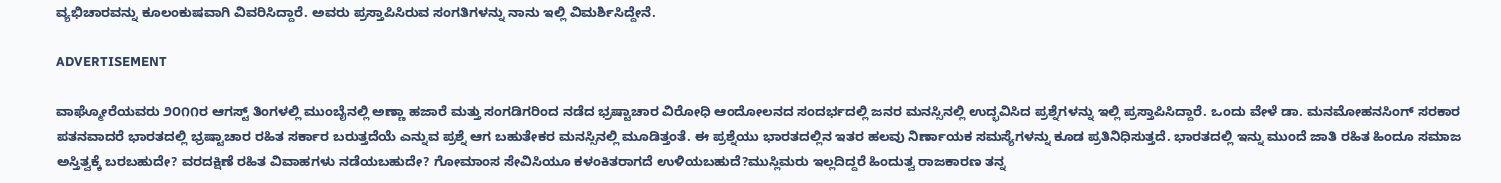ವ್ಯಭಿಚಾರವನ್ನು ಕೂಲಂಕುಷವಾಗಿ ವಿವರಿಸಿದ್ದಾರೆ. ಅವರು ಪ್ರಸ್ತಾಪಿಸಿರುವ ಸಂಗತಿಗಳನ್ನು ನಾನು ಇಲ್ಲಿ ವಿಮರ್ಶಿಸಿದ್ದೇನೆ.

ADVERTISEMENT

ವಾಘ್ಮೋರೆಯವರು ೨೦೧೧ರ ಆಗಸ್ಟ್‌ ತಿಂಗಳಲ್ಲಿ ಮುಂಬೈನಲ್ಲಿ ಅಣ್ಣಾ ಹಜಾರೆ ಮತ್ತು ಸಂಗಡಿಗರಿಂದ ನಡೆದ ಭ್ರಷ್ಟಾಚಾರ ವಿರೋಧಿ ಆಂದೋಲನದ ಸಂದರ್ಭದಲ್ಲಿ ಜನರ ಮನಸ್ಸಿನಲ್ಲಿ ಉದ್ಭವಿಸಿದ ಪ್ರಶ್ನೆಗಳನ್ನು ಇಲ್ಲಿ ಪ್ರಸ್ತಾಪಿಸಿದ್ದಾರೆ. ಒಂದು ವೇಳೆ ಡಾ. ಮನಮೋಹನಸಿಂಗ್ ಸರಕಾರ ಪತನವಾದರೆ ಭಾರತದಲ್ಲಿ ಭ್ರಷ್ಟಾಚಾರ ರಹಿತ ಸರ್ಕಾರ ಬರುತ್ತದೆಯೆ ಎನ್ನುವ ಪ್ರಶ್ನೆ ಆಗ ಬಹುತೇಕರ ಮನಸ್ಸಿನಲ್ಲಿ ಮೂಡಿತ್ತಂತೆ. ಈ ಪ್ರಶ್ನೆಯು ಭಾರತದಲ್ಲಿನ ಇತರ ಹಲವು ನಿರ್ಣಾಯಕ ಸಮಸ್ಯೆಗಳನ್ನು ಕೂಡ ಪ್ರತಿನಿಧಿಸುತ್ತದೆ. ಭಾರತದಲ್ಲಿ ಇನ್ನು ಮುಂದೆ ಜಾತಿ ರಹಿತ ಹಿಂದೂ ಸಮಾಜ ಅಸ್ತಿತ್ವಕ್ಕೆ ಬರಬಹುದೇ? ವರದಕ್ಷಿಣೆ ರಹಿತ ವಿವಾಹಗಳು ನಡೆಯಬಹುದೇ? ಗೋಮಾಂಸ ಸೇವಿಸಿಯೂ ಕಳಂಕಿತರಾಗದೆ ಉಳಿಯಬಹುದೆ?ಮುಸ್ಲಿಮರು ಇಲ್ಲದಿದ್ದರೆ ಹಿಂದುತ್ವ ರಾಜಕಾರಣ ತನ್ನ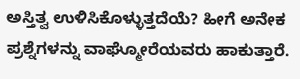ಅಸ್ತಿತ್ವ ಉಳಿಸಿಕೊಳ್ಳುತ್ತದೆಯೆ? ಹೀಗೆ ಅನೇಕ ಪ್ರಶ್ನೆಗಳನ್ನು ವಾಘ್ಮೋರೆಯವರು ಹಾಕುತ್ತಾರೆ.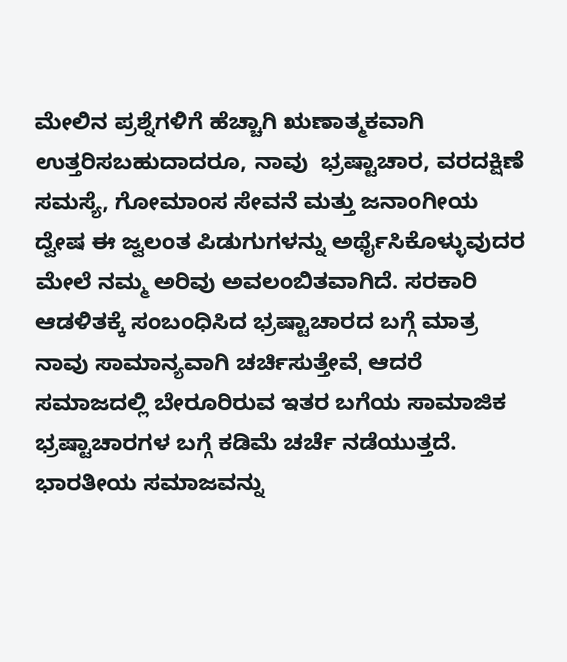ಮೇಲಿನ ಪ್ರಶ್ನೆಗಳಿಗೆ ಹೆಚ್ಚಾಗಿ ಋಣಾತ್ಮಕವಾಗಿ ಉತ್ತರಿಸಬಹುದಾದರೂ, ನಾವು  ಭ್ರಷ್ಟಾಚಾರ, ವರದಕ್ಷಿಣೆ ಸಮಸ್ಯೆ, ಗೋಮಾಂಸ ಸೇವನೆ ಮತ್ತು ಜನಾಂಗೀಯ ದ್ವೇಷ ಈ ಜ್ವಲಂತ ಪಿಡುಗುಗಳನ್ನು ಅರ್ಥೈಸಿಕೊಳ್ಳುವುದರ ಮೇಲೆ ನಮ್ಮ ಅರಿವು ಅವಲಂಬಿತವಾಗಿದೆ. ಸರಕಾರಿ ಆಡಳಿತಕ್ಕೆ ಸಂಬಂಧಿಸಿದ ಭ್ರಷ್ಟಾಚಾರದ ಬಗ್ಗೆ ಮಾತ್ರ ನಾವು ಸಾಮಾನ್ಯವಾಗಿ ಚರ್ಚಿಸುತ್ತೇವೆˌ ಆದರೆ ಸಮಾಜದಲ್ಲಿ ಬೇರೂರಿರುವ ಇತರ ಬಗೆಯ ಸಾಮಾಜಿಕ ಭ್ರಷ್ಟಾಚಾರಗಳ ಬಗ್ಗೆ ಕಡಿಮೆ ಚರ್ಚೆ ನಡೆಯುತ್ತದೆ. ಭಾರತೀಯ ಸಮಾಜವನ್ನು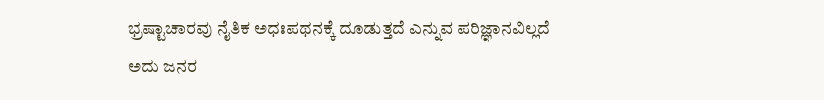ಭ್ರಷ್ಟಾಚಾರವು ನೈತಿಕ ಅಧಃಪಥನಕ್ಕೆ ದೂಡುತ್ತದೆ ಎನ್ನುವ ಪರಿಜ್ಞಾನವಿಲ್ಲದೆ ಅದು ಜನರ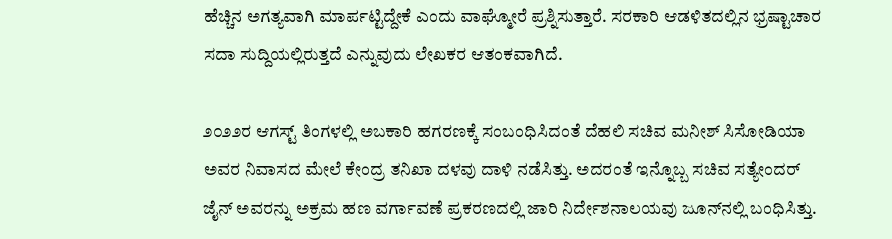ಹೆಚ್ಚಿನ ಅಗತ್ಯವಾಗಿ ಮಾರ್ಪಟ್ಟಿದ್ದೇಕೆ ಎಂದು ವಾಘ್ಮೋರೆ ಪ್ರಶ್ನಿಸುತ್ತಾರೆ. ಸರಕಾರಿ ಆಡಳಿತದಲ್ಲಿನ ಭ್ರಷ್ಟಾಚಾರ ಸದಾ ಸುದ್ದಿಯಲ್ಲಿರುತ್ತದೆ ಎನ್ನುವುದು ಲೇಖಕರ ಆತಂಕವಾಗಿದೆ.

೨೦೨೨ರ ಆಗಸ್ಟ್‌ ತಿಂಗಳಲ್ಲಿ ಅಬಕಾರಿ ಹಗರಣಕ್ಕೆ ಸಂಬಂಧಿಸಿದಂತೆ ದೆಹಲಿ ಸಚಿವ ಮನೀಶ್ ಸಿಸೋಡಿಯಾ ಅವರ ನಿವಾಸದ ಮೇಲೆ ಕೇಂದ್ರ ತನಿಖಾ ದಳವು ದಾಳಿ ನಡೆಸಿತ್ತು. ಅದರಂತೆ ಇನ್ನೊಬ್ಬ ಸಚಿವ ಸತ್ಯೇಂದರ್ ಜೈನ್ ಅವರನ್ನು ಅಕ್ರಮ ಹಣ ವರ್ಗಾವಣೆ ಪ್ರಕರಣದಲ್ಲಿ ಜಾರಿ ನಿರ್ದೇಶನಾಲಯವು ಜೂನ್‌ನಲ್ಲಿ ಬಂಧಿಸಿತ್ತು.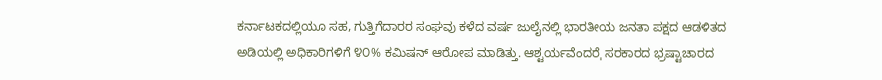ಕರ್ನಾಟಕದಲ್ಲಿಯೂ ಸಹ, ಗುತ್ತಿಗೆದಾರರ ಸಂಘವು ಕಳೆದ ವರ್ಷ ಜುಲೈನಲ್ಲಿ ಭಾರತೀಯ ಜನತಾ ಪಕ್ಷದ ಆಡಳಿತದ ಅಡಿಯಲ್ಲಿ ಅಧಿಕಾರಿಗಳಿಗೆ ೪೦% ಕಮಿಷನ್ ಆರೋಪ ಮಾಡಿತ್ತು. ಆಶ್ಟರ್ಯವೆಂದರೆˌ ಸರಕಾರದ ಭ್ರಷ್ಟಾಚಾರದ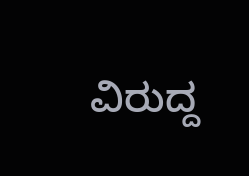ವಿರುದ್ದ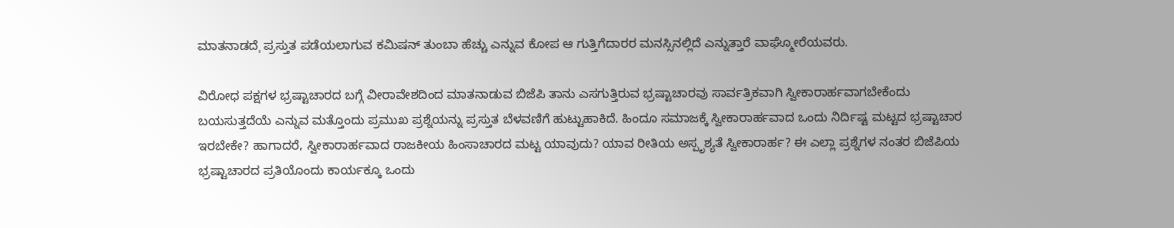ಮಾತನಾಡದೆˌ ಪ್ರಸ್ತುತ ಪಡೆಯಲಾಗುವ ಕಮಿಷನ್ ತುಂಬಾ ಹೆಚ್ಚು ಎನ್ನುವ ಕೋಪ ಆ ಗುತ್ತಿಗೆದಾರರ ಮನಸ್ಸಿನಲ್ಲಿದೆ ಎನ್ನುತ್ತಾರೆ ವಾಘ್ಮೋರೆಯವರು.

ವಿರೋಧ ಪಕ್ಷಗಳ ಭ್ರಷ್ಟಾಚಾರದ ಬಗ್ಗೆ ವೀರಾವೇಶದಿಂದ ಮಾತನಾಡುವ ಬಿಜೆಪಿ ತಾನು ಎಸಗುತ್ತಿರುವ ಭ್ರಷ್ಟಾಚಾರವು ಸಾರ್ವತ್ರಿಕವಾಗಿ ಸ್ವೀಕಾರಾರ್ಹವಾಗಬೇಕೆಂದು ಬಯಸುತ್ತದೆಯೆ ಎನ್ನುವ ಮತ್ತೊಂದು ಪ್ರಮುಖ ಪ್ರಶ್ನೆಯನ್ನು ಪ್ರಸ್ತುತ ಬೆಳವಣಿಗೆ ಹುಟ್ಟುಹಾಕಿದೆ. ಹಿಂದೂ ಸಮಾಜಕ್ಕೆ ಸ್ವೀಕಾರಾರ್ಹವಾದ ಒಂದು ನಿರ್ದಿಷ್ಟ ಮಟ್ಟದ ಭ್ರಷ್ಟಾಚಾರ ಇರಬೇಕೇ? ಹಾಗಾದರೆ, ಸ್ವೀಕಾರಾರ್ಹವಾದ ರಾಜಕೀಯ ಹಿಂಸಾಚಾರದ ಮಟ್ಟ ಯಾವುದು? ಯಾವ ರೀತಿಯ ಅಸ್ಪೃಶ್ಯತೆ ಸ್ವೀಕಾರಾರ್ಹ? ಈ ಎಲ್ಲಾ ಪ್ರಶ್ನೆಗಳ ನಂತರ ಬಿಜೆಪಿಯ ಭ್ರಷ್ಟಾಚಾರದ ಪ್ರತಿಯೊಂದು ಕಾರ್ಯಕ್ಕೂ ಒಂದು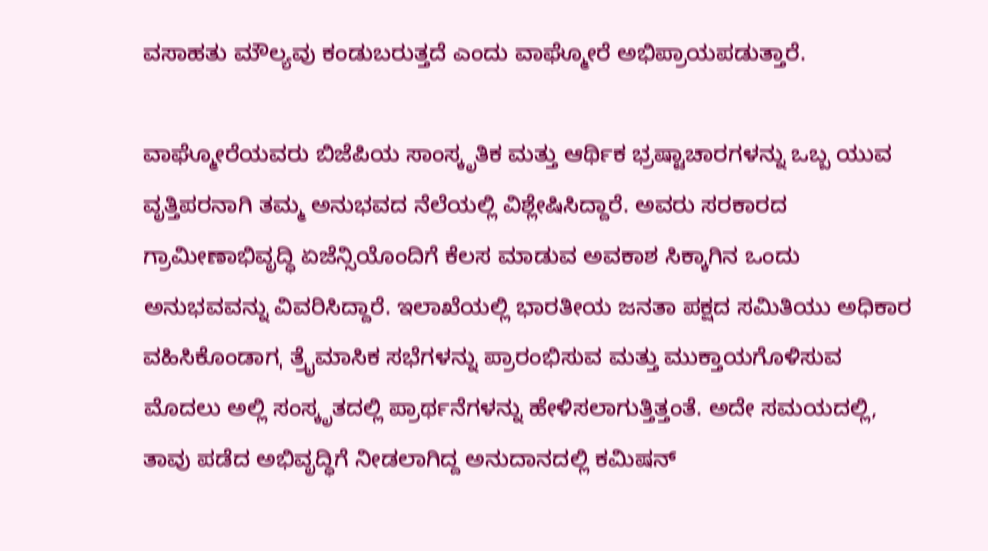ವಸಾಹತು ಮೌಲ್ಯವು ಕಂಡುಬರುತ್ತದೆ ಎಂದು ವಾಘ್ಮೋರೆ ಅಭಿಪ್ರಾಯಪಡುತ್ತಾರೆ.

ವಾಘ್ಮೋರೆಯವರು ಬಿಜೆಪಿಯ ಸಾಂಸ್ಕೃತಿಕ ಮತ್ತು ಆರ್ಥಿಕ ಭ್ರಷ್ಟಾಚಾರಗಳನ್ನು ಒಬ್ಬ ಯುವ ವೃತ್ತಿಪರನಾಗಿ ತಮ್ಮ ಅನುಭವದ ನೆಲೆಯಲ್ಲಿ ವಿಶ್ಲೇಷಿಸಿದ್ದಾರೆ. ಅವರು ಸರಕಾರದ ಗ್ರಾಮೀಣಾಭಿವೃದ್ಧಿ ಏಜೆನ್ಸಿಯೊಂದಿಗೆ ಕೆಲಸ ಮಾಡುವ ಅವಕಾಶ ಸಿಕ್ಕಾಗಿನ ಒಂದು ಅನುಭವವನ್ನು ವಿವರಿಸಿದ್ದಾರೆ. ಇಲಾಖೆಯಲ್ಲಿ ಭಾರತೀಯ ಜನತಾ ಪಕ್ಷದ ಸಮಿತಿಯು ಅಧಿಕಾರ ವಹಿಸಿಕೊಂಡಾಗˌ ತ್ರೈಮಾಸಿಕ ಸಭೆಗಳನ್ನು ಪ್ರಾರಂಭಿಸುವ ಮತ್ತು ಮುಕ್ತಾಯಗೊಳಿಸುವ ಮೊದಲು ಅಲ್ಲಿ ಸಂಸ್ಕೃತದಲ್ಲಿ ಪ್ರಾರ್ಥನೆಗಳನ್ನು ಹೇಳಿಸಲಾಗುತ್ತಿತ್ತಂತೆ. ಅದೇ ಸಮಯದಲ್ಲಿ, ತಾವು ಪಡೆದ ಅಭಿವೃದ್ಧಿಗೆ ನೀಡಲಾಗಿದ್ದ ಅನುದಾನದಲ್ಲಿ ಕಮಿಷನ್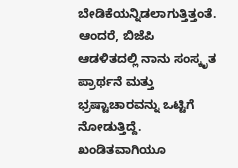ಬೇಡಿಕೆಯನ್ನಿಡಲಾಗುತ್ತಿತ್ತಂತೆ. ಆಂದರೆ, ಬಿಜೆಪಿ ಆಡಳಿತದಲ್ಲಿ ನಾನು ಸಂಸ್ಕೃತ ಪ್ರಾರ್ಥನೆ ಮತ್ತು ಭ್ರಷ್ಟಾಚಾರವನ್ನು ಒಟ್ಟಿಗೆ ನೋಡುತ್ತಿದ್ದೆ. ಖಂಡಿತವಾಗಿಯೂ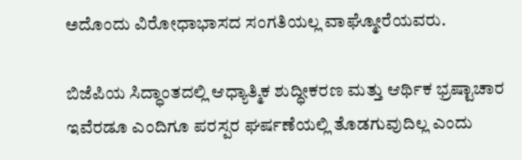ಅದೊಂದು ವಿರೋಧಾಭಾಸದ ಸಂಗತಿಯಲ್ಲ ವಾಘ್ಮೋರೆಯವರು.

ಬಿಜೆಪಿಯ ಸಿದ್ಧಾಂತದಲ್ಲಿ ಆಧ್ಯಾತ್ಮಿಕ ಶುದ್ಧೀಕರಣ ಮತ್ತು ಆರ್ಥಿಕ ಭ್ರಷ್ಟಾಚಾರ ಇವೆರಡೂ ಎಂದಿಗೂ ಪರಸ್ಪರ ಘರ್ಷಣೆಯಲ್ಲಿ ತೊಡಗುವುದಿಲ್ಲ ಎಂದು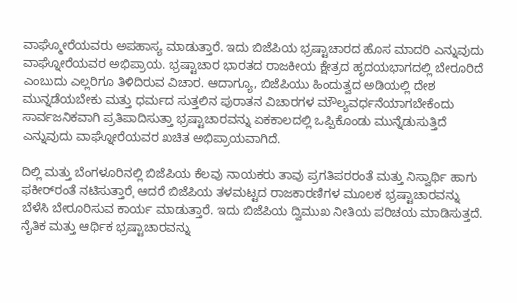ವಾಘ್ಮೋರೆಯವರು ಅಪಹಾಸ್ಯ ಮಾಡುತ್ತಾರೆ. ಇದು ಬಿಜೆಪಿಯ ಭ್ರಷ್ಟಾಚಾರದ ಹೊಸ ಮಾದರಿ ಎನ್ನುವುದು ವಾಘ್ನೋರೆಯವರ ಅಭಿಪ್ರಾಯ. ಭ್ರಷ್ಟಾಚಾರ ಭಾರತದ ರಾಜಕೀಯ ಕ್ಷೇತ್ರದ ಹೃದಯಭಾಗದಲ್ಲಿ ಬೇರೂರಿದೆ ಎಂಬುದು ಎಲ್ಲರಿಗೂ ತಿಳಿದಿರುವ ವಿಚಾರ. ಆದಾಗ್ಯೂ, ಬಿಜೆಪಿಯು ಹಿಂದುತ್ವದ ಅಡಿಯಲ್ಲಿ ದೇಶ ಮುನ್ನಡೆಯಬೇಕು ಮತ್ತು ಧರ್ಮದ ಸುತ್ತಲಿನ ಪುರಾತನ ವಿಚಾರಗಳ ಮೌಲ್ಯವರ್ಧನೆಯಾಗಬೇಕೆಂದು ಸಾರ್ವಜನಿಕವಾಗಿ ಪ್ರತಿಪಾದಿಸುತ್ತಾ ಭ್ರಷ್ಟಾಚಾರವನ್ನು ಏಕಕಾಲದಲ್ಲಿ ಒಪ್ಪಿಕೊಂಡು ಮುನ್ನೆಡುಸುತ್ತಿದೆ ಎನ್ನುವುದು ವಾಘ್ನೋರೆಯವರ ಖಚಿತ ಅಭಿಪ್ರಾಯವಾಗಿದೆ.

ದಿಲ್ಲಿ ಮತ್ತು ಬೆಂಗಳೂರಿನಲ್ಲಿ ಬಿಜೆಪಿಯ ಕೆಲವು ನಾಯಕರು ತಾವು ಪ್ರಗತಿಪರರಂತೆ ಮತ್ತು ನಿಸ್ವಾರ್ಥಿ ಹಾಗು ಫಕೀರ್‌ರಂತೆ ನಟಿಸುತ್ತಾರೆˌ ಆದರೆ ಬಿಜೆಪಿಯ ತಳಮಟ್ಟದ ರಾಜಕಾರಣಿಗಳ ಮೂಲಕ ಭ್ರಷ್ಟಾಚಾರವನ್ನು ಬೆಳೆಸಿ ಬೇರೂರಿಸುವ ಕಾರ್ಯ ಮಾಡುತ್ತಾರೆ. ಇದು ಬಿಜೆಪಿಯ ದ್ವಿಮುಖ ನೀತಿಯ ಪರಿಚಯ ಮಾಡಿಸುತ್ತದೆ. ನೈತಿಕ ಮತ್ತು ಆರ್ಥಿಕ ಭ್ರಷ್ಟಾಚಾರವನ್ನು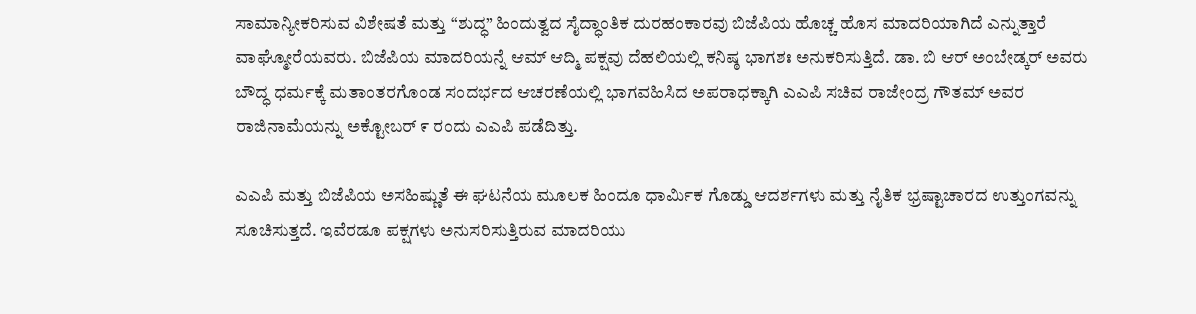ಸಾಮಾನ್ಯೀಕರಿಸುವ ವಿಶೇಷತೆ ಮತ್ತು “ಶುದ್ಧ” ಹಿಂದುತ್ವದ ಸೈದ್ಧಾಂತಿಕ ದುರಹಂಕಾರವು ಬಿಜೆಪಿಯ ಹೊಚ್ಚ ಹೊಸ ಮಾದರಿಯಾಗಿದೆ ಎನ್ನುತ್ತಾರೆ ವಾಘ್ಮೋರೆಯವರು. ಬಿಜೆಪಿಯ ಮಾದರಿಯನ್ನೆ ಆಮ್ ಆದ್ಮಿ ಪಕ್ಷವು ದೆಹಲಿಯಲ್ಲಿ ಕನಿಷ್ಠ ಭಾಗಶಃ ಅನುಕರಿಸುತ್ತಿದೆ. ಡಾ. ಬಿ ಆರ್ ಅಂಬೇಡ್ಕರ್ ಅವರು ಬೌದ್ಧ ಧರ್ಮಕ್ಕೆ ಮತಾಂತರಗೊಂಡ ಸಂದರ್ಭದ ಆಚರಣೆಯಲ್ಲಿ ಭಾಗವಹಿಸಿದ ಅಪರಾಧಕ್ಕಾಗಿ ಎಎಪಿ ಸಚಿವ ರಾಜೇಂದ್ರ ಗೌತಮ್ ಅವರ ರಾಜಿನಾಮೆಯನ್ನು ಅಕ್ಟೋಬರ್ ೯ ರಂದು ಎಎಪಿ ಪಡೆದಿತ್ತು.

ಎಎಪಿ ಮತ್ತು ಬಿಜೆಪಿಯ ಅಸಹಿಷ್ಣುತೆ ಈ ಘಟನೆಯ ಮೂಲಕ ಹಿಂದೂ ಧಾರ್ಮಿಕ ಗೊಡ್ಡು ಆದರ್ಶಗಳು ಮತ್ತು ನೈತಿಕ ಭ್ರಷ್ಟಾಚಾರದ ಉತ್ತುಂಗವನ್ನು ಸೂಚಿಸುತ್ತದೆ. ಇವೆರಡೂ ಪಕ್ಷಗಳು ಅನುಸರಿಸುತ್ತಿರುವ ಮಾದರಿಯು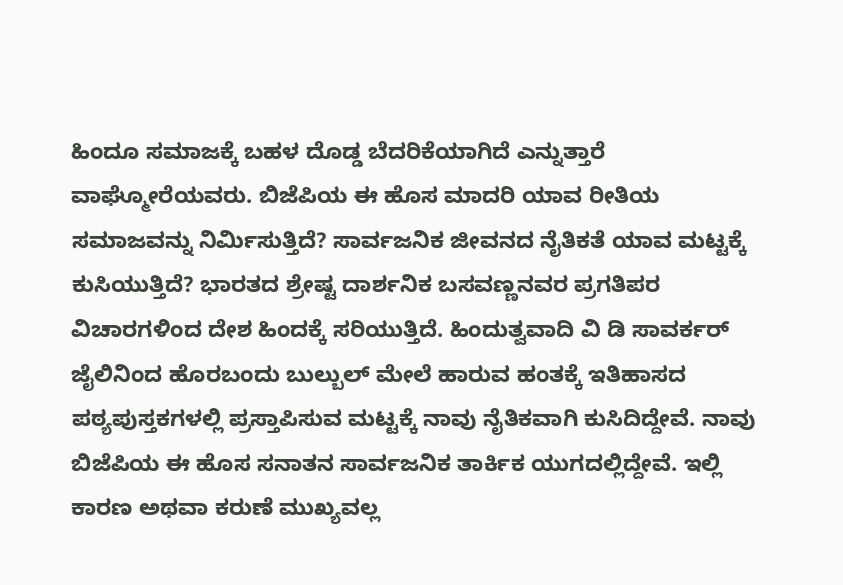ಹಿಂದೂ ಸಮಾಜಕ್ಕೆ ಬಹಳ ದೊಡ್ಡ ಬೆದರಿಕೆಯಾಗಿದೆ ಎನ್ನುತ್ತಾರೆ ವಾಘ್ಮೋರೆಯವರು. ಬಿಜೆಪಿಯ ಈ ಹೊಸ ಮಾದರಿ ಯಾವ ರೀತಿಯ ಸಮಾಜವನ್ನು ನಿರ್ಮಿಸುತ್ತಿದೆ? ಸಾರ್ವಜನಿಕ ಜೀವನದ ನೈತಿಕತೆ ಯಾವ ಮಟ್ಟಕ್ಕೆ ಕುಸಿಯುತ್ತಿದೆ? ಭಾರತದ ಶ್ರೇಷ್ಟ ದಾರ್ಶನಿಕ ಬಸವಣ್ಣನವರ ಪ್ರಗತಿಪರ ವಿಚಾರಗಳಿಂದ ದೇಶ ಹಿಂದಕ್ಕೆ ಸರಿಯುತ್ತಿದೆ. ಹಿಂದುತ್ವವಾದಿ ವಿ ಡಿ ಸಾವರ್ಕರ್ ಜೈಲಿನಿಂದ ಹೊರಬಂದು ಬುಲ್ಬುಲ್ ಮೇಲೆ ಹಾರುವ ಹಂತಕ್ಕೆ ಇತಿಹಾಸದ ಪಠ್ಯಪುಸ್ತಕಗಳಲ್ಲಿ ಪ್ರಸ್ತಾಪಿಸುವ ಮಟ್ಟಕ್ಕೆ ನಾವು ನೈತಿಕವಾಗಿ ಕುಸಿದಿದ್ದೇವೆ. ನಾವು ಬಿಜೆಪಿಯ ಈ ಹೊಸ ಸನಾತನ ಸಾರ್ವಜನಿಕ ತಾರ್ಕಿಕ ಯುಗದಲ್ಲಿದ್ದೇವೆ. ಇಲ್ಲಿ ಕಾರಣ ಅಥವಾ ಕರುಣೆ ಮುಖ್ಯವಲ್ಲ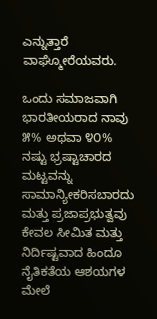ಎನ್ನುತ್ತಾರೆ ವಾಘ್ಮೋರೆಯವರು.

ಒಂದು ಸಮಾಜವಾಗಿ ಭಾರತೀಯರಾದ ನಾವು ೫% ಅಥವಾ ೪೦% ನಷ್ಟು ಭ್ರಷ್ಟಾಚಾರದ ಮಟ್ಟವನ್ನು ಸಾಮಾನ್ಯೀಕರಿಸಬಾರದು ಮತ್ತು ಪ್ರಜಾಪ್ರಭುತ್ವವು ಕೇವಲ ಸೀಮಿತ ಮತ್ತು ನಿರ್ದಿಷ್ಟವಾದ ಹಿಂದೂ ನೈತಿಕತೆಯ ಆಶಯಗಳ ಮೇಲೆ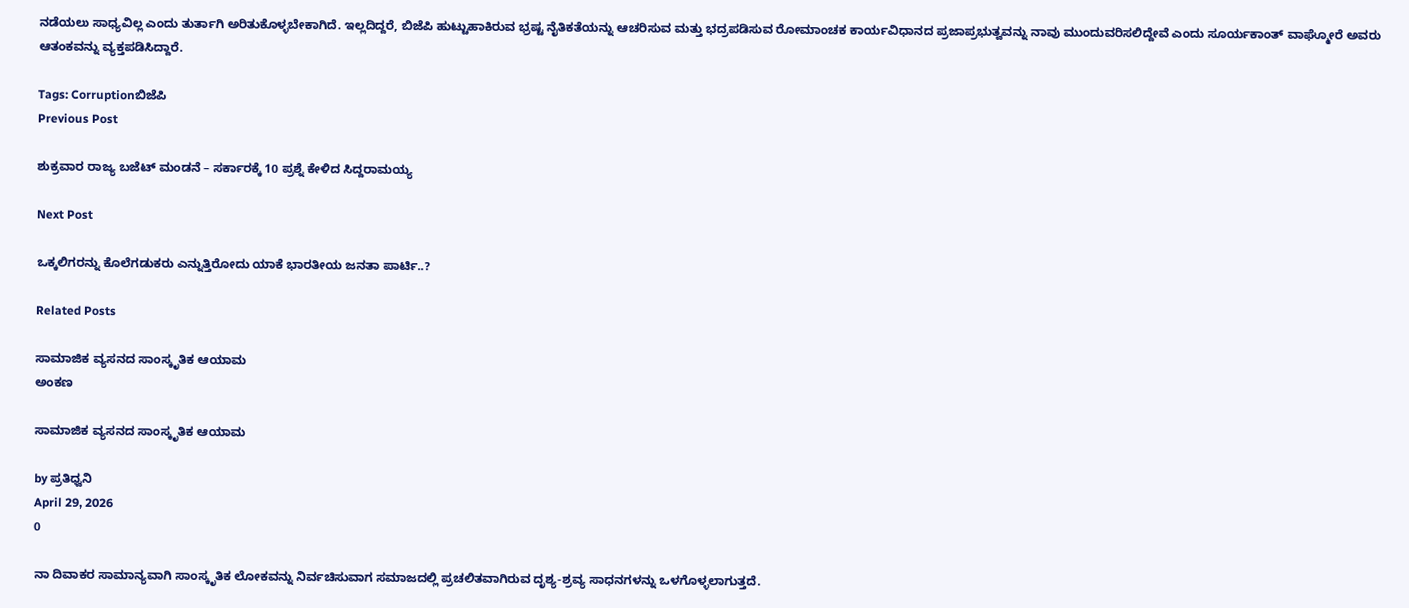ನಡೆಯಲು ಸಾಧ್ಯವಿಲ್ಲ ಎಂದು ತುರ್ತಾಗಿ ಅರಿತುಕೊಳ್ಳಬೇಕಾಗಿದೆ. ಇಲ್ಲದಿದ್ದರೆ, ಬಿಜೆಪಿ ಹುಟ್ಟುಹಾಕಿರುವ ಭ್ರಷ್ಟ ನೈತಿಕತೆಯನ್ನು ಆಚರಿಸುವ ಮತ್ತು ಭದ್ರಪಡಿಸುವ ರೋಮಾಂಚಕ ಕಾರ್ಯವಿಧಾನದ ಪ್ರಜಾಪ್ರಭುತ್ವವನ್ನು ನಾವು ಮುಂದುವರಿಸಲಿದ್ದೇವೆ ಎಂದು ಸೂರ್ಯಕಾಂತ್ ವಾಘ್ಮೋರೆ ಅವರು ಆತಂಕವನ್ನು ವ್ಯಕ್ತಪಡಿಸಿದ್ದಾರೆ.

Tags: Corruptionಬಿಜೆಪಿ
Previous Post

ಶುಕ್ರವಾರ ರಾಜ್ಯ ಬಜೆಟ್‌ ಮಂಡನೆ – ಸರ್ಕಾರಕ್ಕೆ 10 ಪ್ರಶ್ನೆ ಕೇಳಿದ ಸಿದ್ದರಾಮಯ್ಯ

Next Post

ಒಕ್ಕಲಿಗರನ್ನು ಕೊಲೆಗಡುಕರು ಎನ್ನುತ್ತಿರೋದು ಯಾಕೆ ಭಾರತೀಯ ಜನತಾ ಪಾರ್ಟಿ..?

Related Posts

ಸಾಮಾಜಿಕ ವ್ಯಸನದ ಸಾಂಸ್ಕೃತಿಕ ಆಯಾಮ
ಅಂಕಣ

ಸಾಮಾಜಿಕ ವ್ಯಸನದ ಸಾಂಸ್ಕೃತಿಕ ಆಯಾಮ

by ಪ್ರತಿಧ್ವನಿ
April 29, 2026
0

ನಾ ದಿವಾಕರ ಸಾಮಾನ್ಯವಾಗಿ ಸಾಂಸ್ಕೃತಿಕ ಲೋಕವನ್ನು ನಿರ್ವಚಿಸುವಾಗ ಸಮಾಜದಲ್ಲಿ ಪ್ರಚಲಿತವಾಗಿರುವ ದೃಶ್ಯ-ಶ್ರವ್ಯ ಸಾಧನಗಳನ್ನು ಒಳಗೊಳ್ಳಲಾಗುತ್ತದೆ.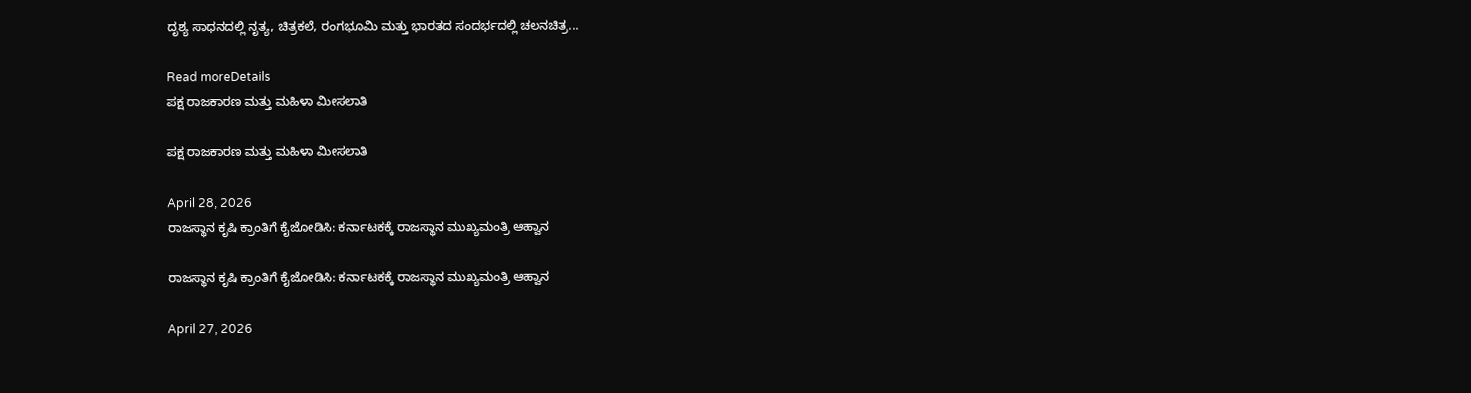ದೃಶ್ಯ ಸಾಧನದಲ್ಲಿ ನೃತ್ಯ, ಚಿತ್ರಕಲೆ, ರಂಗಭೂಮಿ ಮತ್ತು ಭಾರತದ ಸಂದರ್ಭದಲ್ಲಿ ಚಲನಚಿತ್ರ...

Read moreDetails
ಪಕ್ಷ ರಾಜಕಾರಣ ಮತ್ತು ಮಹಿಳಾ ಮೀಸಲಾತಿ

ಪಕ್ಷ ರಾಜಕಾರಣ ಮತ್ತು ಮಹಿಳಾ ಮೀಸಲಾತಿ

April 28, 2026
ರಾಜಸ್ಥಾನ ಕೃಷಿ ಕ್ರಾಂತಿಗೆ ಕೈಜೋಡಿಸಿ: ಕರ್ನಾಟಕಕ್ಕೆ ರಾಜಸ್ಥಾನ ಮುಖ್ಯಮಂತ್ರಿ ಆಹ್ವಾನ

ರಾಜಸ್ಥಾನ ಕೃಷಿ ಕ್ರಾಂತಿಗೆ ಕೈಜೋಡಿಸಿ: ಕರ್ನಾಟಕಕ್ಕೆ ರಾಜಸ್ಥಾನ ಮುಖ್ಯಮಂತ್ರಿ ಆಹ್ವಾನ

April 27, 2026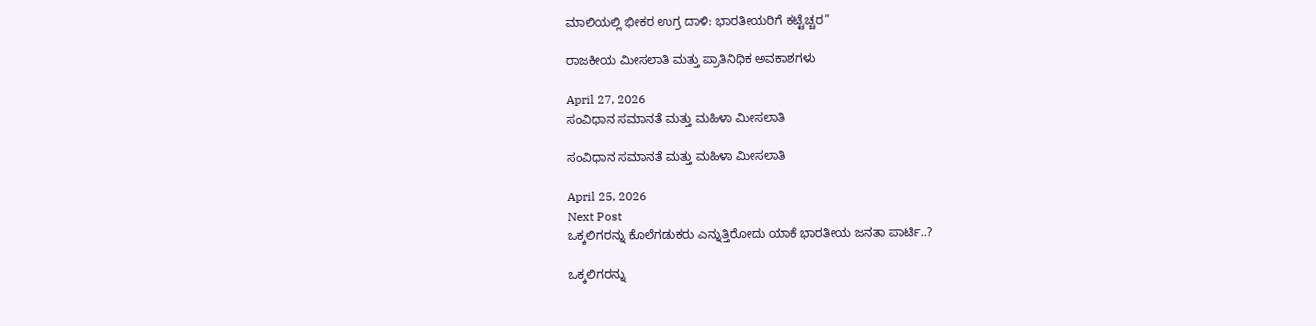ಮಾಲಿಯಲ್ಲಿ ಭೀಕರ ಉಗ್ರ ದಾಳಿ: ಭಾರತೀಯರಿಗೆ ಕಟ್ಟೆಚ್ಚರ”

ರಾಜಕೀಯ ಮೀಸಲಾತಿ ಮತ್ತು ಪ್ರಾತಿನಿಧಿಕ ಅವಕಾಶಗಳು

April 27, 2026
ಸಂವಿಧಾನ ಸಮಾನತೆ ಮತ್ತು ಮಹಿಳಾ ಮೀಸಲಾತಿ

ಸಂವಿಧಾನ ಸಮಾನತೆ ಮತ್ತು ಮಹಿಳಾ ಮೀಸಲಾತಿ

April 25, 2026
Next Post
ಒಕ್ಕಲಿಗರನ್ನು ಕೊಲೆಗಡುಕರು ಎನ್ನುತ್ತಿರೋದು ಯಾಕೆ ಭಾರತೀಯ ಜನತಾ ಪಾರ್ಟಿ..?

ಒಕ್ಕಲಿಗರನ್ನು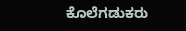ಕೊಲೆಗಡುಕರು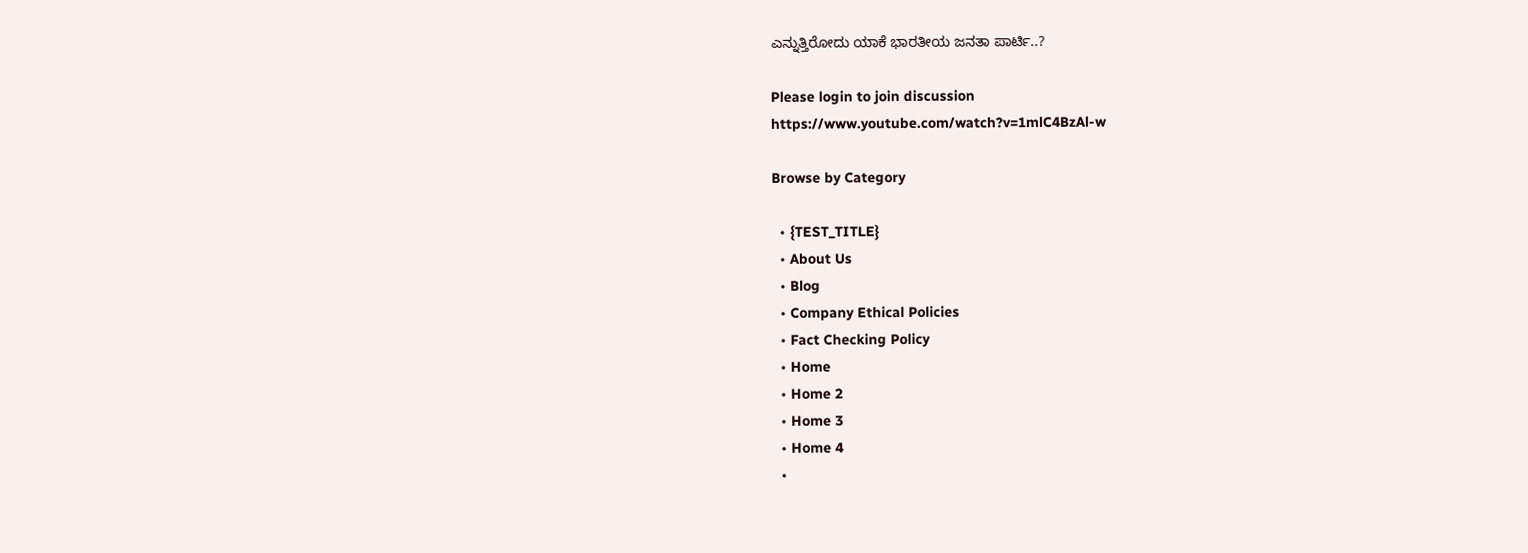ಎನ್ನುತ್ತಿರೋದು ಯಾಕೆ ಭಾರತೀಯ ಜನತಾ ಪಾರ್ಟಿ..?

Please login to join discussion
https://www.youtube.com/watch?v=1mlC4BzAl-w

Browse by Category

  • {TEST_TITLE}
  • About Us
  • Blog
  • Company Ethical Policies
  • Fact Checking Policy
  • Home
  • Home 2
  • Home 3
  • Home 4
  •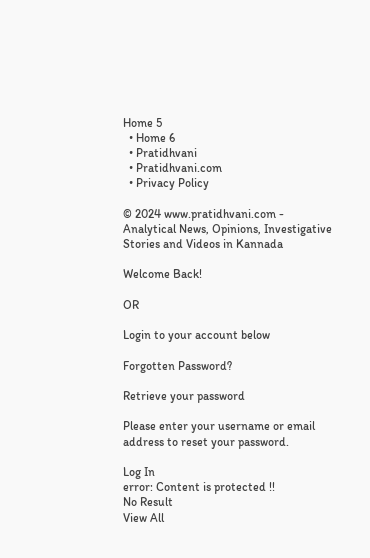Home 5
  • Home 6
  • Pratidhvani
  • Pratidhvani.com
  • Privacy Policy

© 2024 www.pratidhvani.com - Analytical News, Opinions, Investigative Stories and Videos in Kannada

Welcome Back!

OR

Login to your account below

Forgotten Password?

Retrieve your password

Please enter your username or email address to reset your password.

Log In
error: Content is protected !!
No Result
View All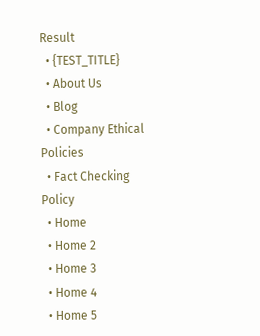Result
  • {TEST_TITLE}
  • About Us
  • Blog
  • Company Ethical Policies
  • Fact Checking Policy
  • Home
  • Home 2
  • Home 3
  • Home 4
  • Home 5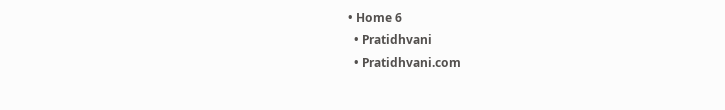• Home 6
  • Pratidhvani
  • Pratidhvani.com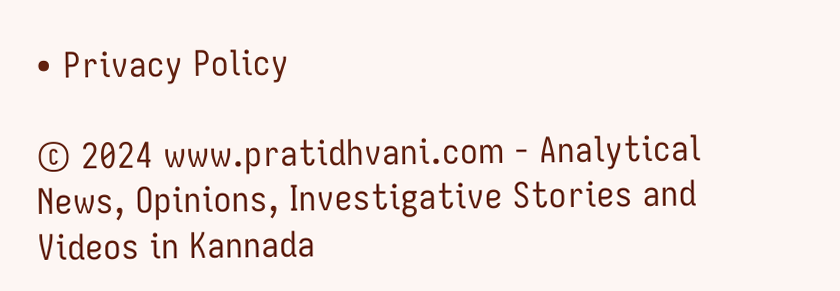• Privacy Policy

© 2024 www.pratidhvani.com - Analytical News, Opinions, Investigative Stories and Videos in Kannada